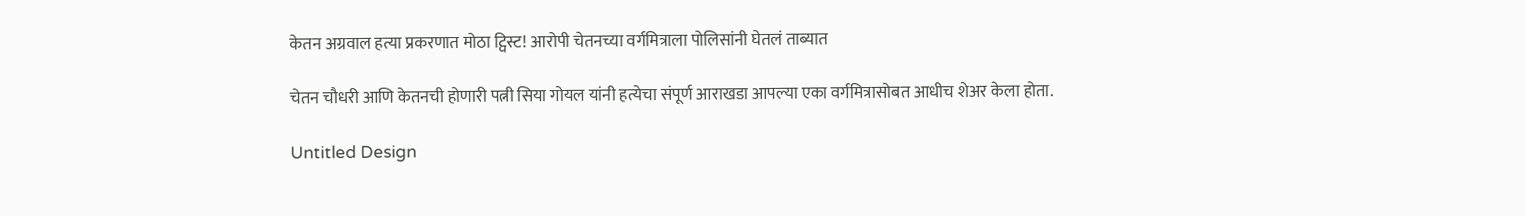केतन अग्रवाल हत्या प्रकरणात मोठा ट्विस्ट! आरोपी चेतनच्या वर्गमित्राला पोलिसांनी घेतलं ताब्यात

चेतन चौधरी आणि केतनची होणारी पत्नी सिया गोयल यांनी हत्येचा संपूर्ण आराखडा आपल्या एका वर्गमित्रासोबत आधीच शेअर केला होता.

Untitled Design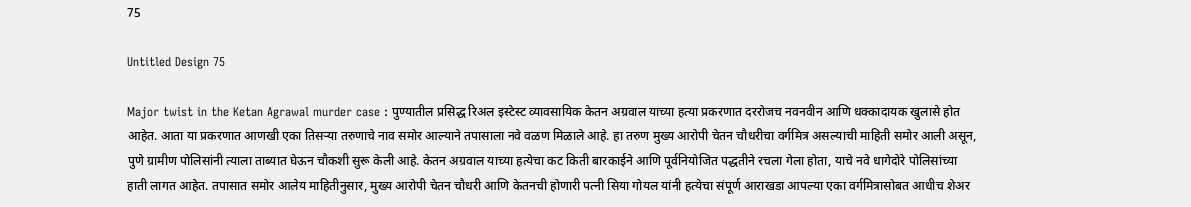75

Untitled Design 75

Major twist in the Ketan Agrawal murder case : पुण्यातील प्रसिद्ध रिअल इस्टेस्ट व्यावसायिक केतन अग्रवाल याच्या हत्या प्रकरणात दररोजच नवनवीन आणि धक्कादायक खुलासे होत आहेत. आता या प्रकरणात आणखी एका तिसऱ्या तरुणाचे नाव समोर आल्याने तपासाला नवे वळण मिळाले आहे. हा तरुण मुख्य आरोपी चेतन चौधरीचा वर्गमित्र असल्याची माहिती समोर आली असून, पुणे ग्रामीण पोलिसांनी त्याला ताब्यात घेऊन चौकशी सुरू केली आहे. केतन अग्रवाल याच्या हत्येचा कट किती बारकाईने आणि पूर्वनियोजित पद्धतीने रचला गेला होता, याचे नवे धागेदोरे पोलिसांच्या हाती लागत आहेत. तपासात समोर आलेय माहितीनुसार, मुख्य आरोपी चेतन चौधरी आणि केतनची होणारी पत्नी सिया गोयल यांनी हत्येचा संपूर्ण आराखडा आपल्या एका वर्गमित्रासोबत आधीच शेअर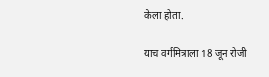केला होता.

याच वर्गमित्राला 18 जून रोजी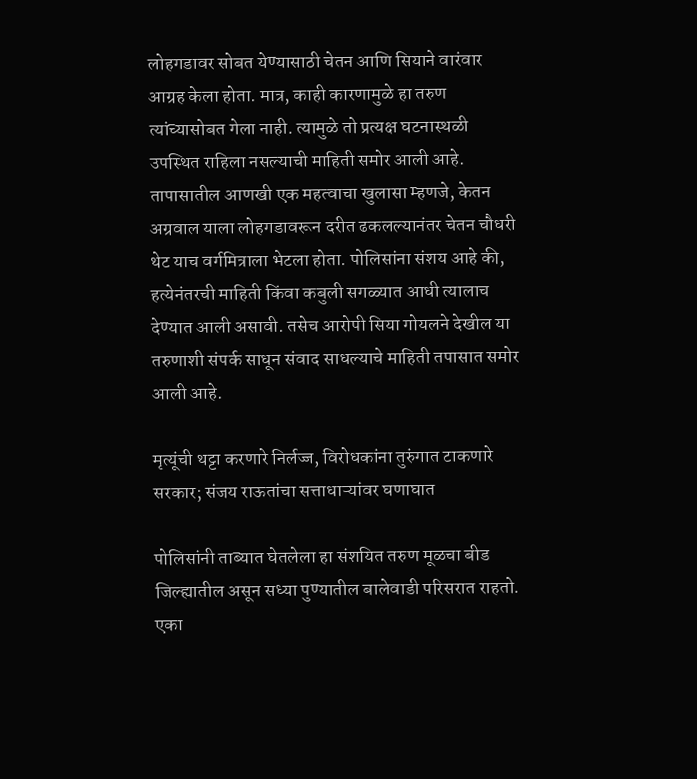लोहगडावर सोबत येण्यासाठी चेतन आणि सियाने वारंवार आग्रह केला होता. मात्र, काही कारणामुळे हा तरुण त्यांच्यासोबत गेला नाही. त्यामुळे तो प्रत्यक्ष घटनास्थळी उपस्थित राहिला नसल्याची माहिती समोर आली आहे. तापासातील आणखी एक महत्वाचा खुलासा म्हणजे, केतन अग्रवाल याला लोहगडावरून दरीत ढकलल्यानंतर चेतन चौधरी थेट याच वर्गमित्राला भेटला होता. पोलिसांना संशय आहे की, हत्येनंतरची माहिती किंवा कबुली सगळ्यात आधी त्यालाच देण्यात आली असावी. तसेच आरोपी सिया गोयलने देखील या तरुणाशी संपर्क साधून संवाद साधल्याचे माहिती तपासात समोर आली आहे.

मृत्यूंची थट्टा करणारे निर्लज्ज, विरोधकांना तुरुंगात टाकणारे सरकार; संजय राऊतांचा सत्ताधाऱ्यांवर घणाघात

पोलिसांनी ताब्यात घेतलेला हा संशयित तरुण मूळचा बीड जिल्ह्यातील असून सध्या पुण्यातील बालेवाडी परिसरात राहतो. एका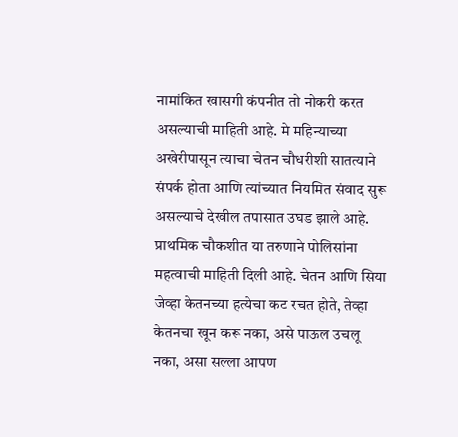नामांकित खासगी कंपनीत तो नोकरी करत असल्याची माहिती आहे. मे महिन्याच्या अखेरीपासून त्याचा चेतन चौधरीशी सातत्याने संपर्क होता आणि त्यांच्यात नियमित संवाद सुरू असल्याचे देखील तपासात उघड झाले आहे. प्राथमिक चौकशीत या तरुणाने पोलिसांना महत्वाची माहिती दिली आहे. चेतन आणि सिया जेव्हा केतनच्या हत्येचा कट रचत होते, तेव्हा केतनचा खून करू नका, असे पाऊल उचलू नका, असा सल्ला आपण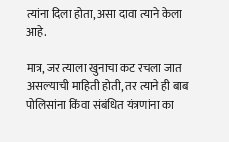त्यांना दिला होता, असा दावा त्याने केला आहे.

मात्र, जर त्याला खुनाचा कट रचला जात असल्याची माहिती होती, तर त्याने ही बाब पोलिसांना किंवा संबंधित यंत्रणांना का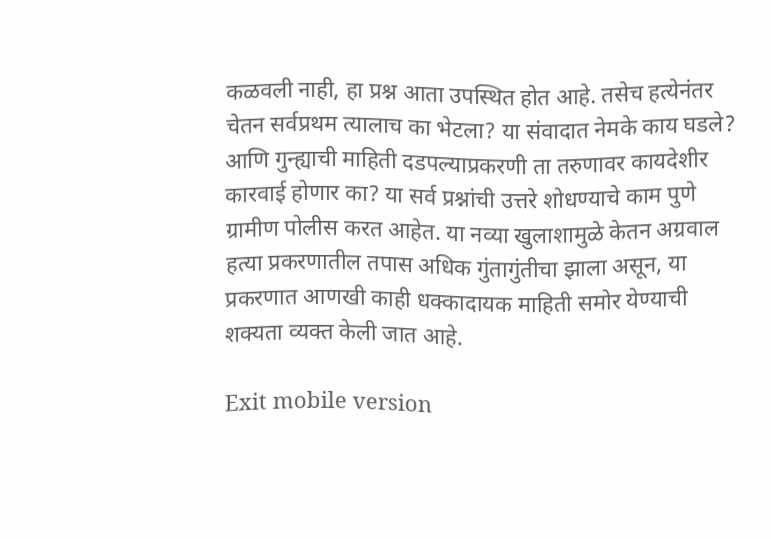कळवली नाही, हा प्रश्न आता उपस्थित होत आहे. तसेच हत्येनंतर चेतन सर्वप्रथम त्यालाच का भेटला? या संवादात नेमके काय घडले? आणि गुन्ह्याची माहिती दडपल्याप्रकरणी ता तरुणावर कायदेशीर कारवाई होणार का? या सर्व प्रश्नांची उत्तरे शोधण्याचे काम पुणे ग्रामीण पोलीस करत आहेत. या नव्या खुलाशामुळे केतन अग्रवाल हत्या प्रकरणातील तपास अधिक गुंतागुंतीचा झाला असून, या प्रकरणात आणखी काही धक्कादायक माहिती समोर येण्याची शक्यता व्यक्त केली जात आहे.

Exit mobile version